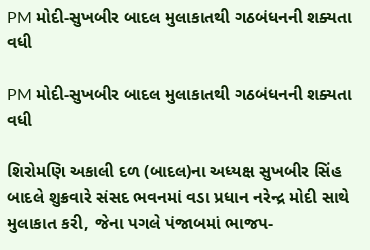PM મોદી-સુખબીર બાદલ મુલાકાતથી ગઠબંધનની શક્યતા વધી

PM મોદી-સુખબીર બાદલ મુલાકાતથી ગઠબંધનની શક્યતા વધી

શિરોમણિ અકાલી દળ (બાદલ)ના અધ્યક્ષ સુખબીર સિંહ બાદલે શુક્રવારે સંસદ ભવનમાં વડા પ્રધાન નરેન્દ્ર મોદી સાથે મુલાકાત કરી, જેના પગલે પંજાબમાં ભાજપ-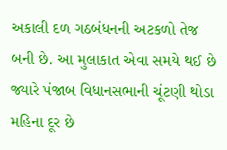અકાલી દળ ગઠબંધનની અટકળો તેજ બની છે. આ મુલાકાત એવા સમયે થઈ છે જ્યારે પંજાબ વિધાનસભાની ચૂંટણી થોડા મહિના દૂર છે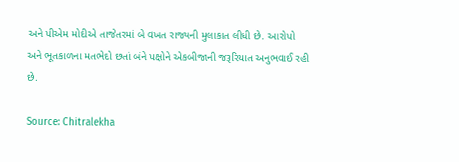અને પીએમ મોદીએ તાજેતરમાં બે વખત રાજ્યની મુલાકાત લીધી છે. આરોપો અને ભૂતકાળના મતભેદો છતાં બંને પક્ષોને એકબીજાની જરૂરિયાત અનુભવાઈ રહી છે.

Source: Chitralekha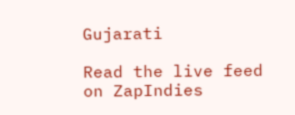Gujarati

Read the live feed on ZapIndies